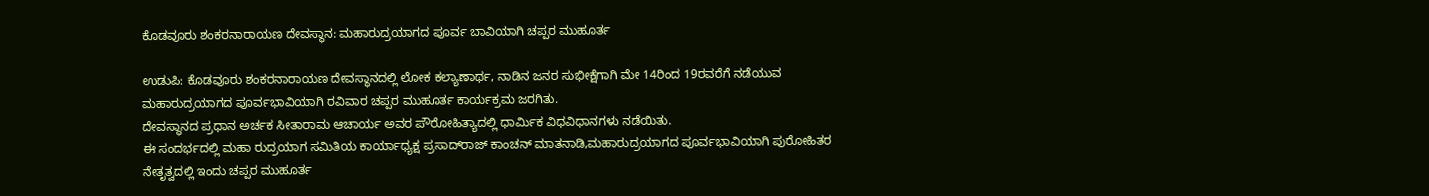ಕೊಡವೂರು ಶಂಕರನಾರಾಯಣ ದೇವಸ್ಥಾನ: ಮಹಾರುದ್ರಯಾಗದ ಪೂರ್ವ ಬಾವಿಯಾಗಿ ಚಪ್ಪರ ಮುಹೂರ್ತ

ಉಡುಪಿ: ಕೊಡವೂರು ಶಂಕರನಾರಾಯಣ ದೇವಸ್ಥಾನದಲ್ಲಿ ಲೋಕ ಕಲ್ಯಾಣಾರ್ಥ, ನಾಡಿನ ಜನರ ಸುಭೀಕ್ಷೆಗಾಗಿ ಮೇ 14ರಿಂದ 19ರವರೆಗೆ ನಡೆಯುವ ಮಹಾರುದ್ರಯಾಗದ ಪೂರ್ವಭಾವಿಯಾಗಿ ರವಿವಾರ ಚಪ್ಪರ ಮುಹೂರ್ತ ಕಾರ್ಯಕ್ರಮ ಜರಗಿತು.
ದೇವಸ್ಥಾನದ ಪ್ರಧಾನ ಅರ್ಚಕ ಸೀತಾರಾಮ ಆಚಾರ್ಯ ಅವರ ಪೌರೋಹಿತ್ಯಾದಲ್ಲಿ ಧಾರ್ಮಿಕ ವಿಧವಿಧಾನಗಳು ನಡೆಯಿತು.
ಈ ಸಂದರ್ಭದಲ್ಲಿ ಮಹಾ ರುದ್ರಯಾಗ ಸಮಿತಿಯ ಕಾರ್ಯಾಧ್ಯಕ್ಷ ಪ್ರಸಾದ್‌ರಾಜ್‌ ಕಾಂಚನ್‌ ಮಾತನಾಡಿ,ಮಹಾರುದ್ರಯಾಗದ ಪೂರ್ವಭಾವಿಯಾಗಿ ಪುರೋಹಿತರ ನೇತೃತ್ವದಲ್ಲಿ ಇಂದು ಚಪ್ಪರ ಮುಹೂರ್ತ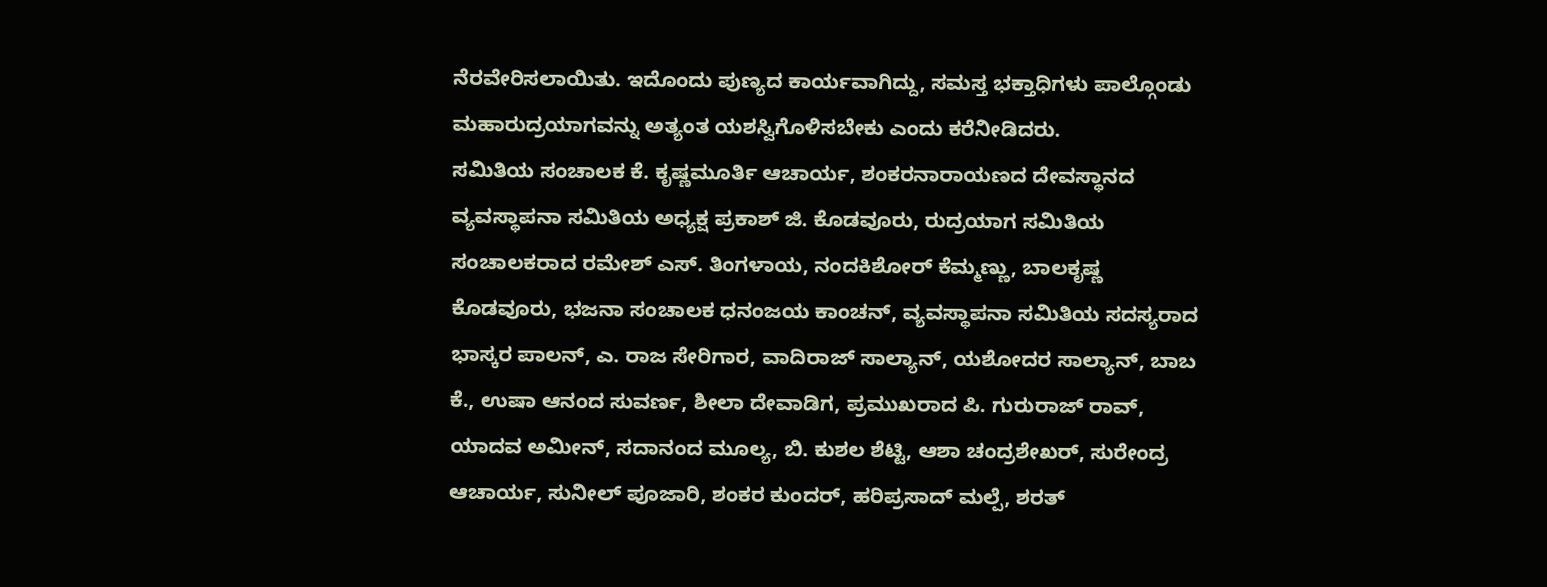ನೆರವೇರಿಸಲಾಯಿತು. ಇದೊಂದು ಪುಣ್ಯದ ಕಾರ್ಯವಾಗಿದ್ದು, ಸಮಸ್ತ ಭಕ್ತಾಧಿಗಳು ಪಾಲ್ಗೊಂಡು ಮಹಾರುದ್ರಯಾಗವನ್ನು ಅತ್ಯಂತ ಯಶಸ್ವಿಗೊಳಿಸಬೇಕು ಎಂದು ಕರೆನೀಡಿದರು.
ಸಮಿತಿಯ ಸಂಚಾಲಕ ಕೆ. ಕೃಷ್ಣಮೂರ್ತಿ ಆಚಾರ್ಯ, ಶಂಕರನಾರಾಯಣದ ದೇವಸ್ಥಾನದ ವ್ಯವಸ್ಥಾಪನಾ ಸಮಿತಿಯ ಅಧ್ಯಕ್ಷ ಪ್ರಕಾಶ್‌ ಜಿ. ಕೊಡವೂರು, ರುದ್ರಯಾಗ ಸಮಿತಿಯ ಸಂಚಾಲಕರಾದ ರಮೇಶ್‌ ಎಸ್‌. ತಿಂಗಳಾಯ, ನಂದಕಿಶೋರ್‌ ಕೆಮ್ಮಣ್ಣು, ಬಾಲಕೃಷ್ಣ ಕೊಡವೂರು, ಭಜನಾ ಸಂಚಾಲಕ ಧನಂಜಯ ಕಾಂಚನ್‌, ವ್ಯವಸ್ಥಾಪನಾ ಸಮಿತಿಯ ಸದಸ್ಯರಾದ ಭಾಸ್ಕರ ಪಾಲನ್‌, ಎ. ರಾಜ ಸೇರಿಗಾರ, ವಾದಿರಾಜ್‌ ಸಾಲ್ಯಾನ್‌, ಯಶೋದರ ಸಾಲ್ಯಾನ್‌, ಬಾಬ ಕೆ., ಉಷಾ ಆನಂದ ಸುವರ್ಣ, ಶೀಲಾ ದೇವಾಡಿಗ, ಪ್ರಮುಖರಾದ ಪಿ. ಗುರುರಾಜ್‌ ರಾವ್‌, ಯಾದವ ಅಮೀನ್‌, ಸದಾನಂದ ಮೂಲ್ಯ, ಬಿ. ಕುಶಲ ಶೆಟ್ಟಿ, ಆಶಾ ಚಂದ್ರಶೇಖರ್‌, ಸುರೇಂದ್ರ ಆಚಾರ್ಯ, ಸುನೀಲ್‌ ಪೂಜಾರಿ, ಶಂಕರ ಕುಂದರ್‌, ಹರಿಪ್ರಸಾದ್‌ ಮಲ್ಪೆ, ಶರತ್‌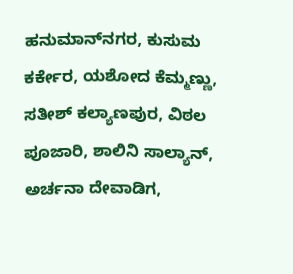ಹನುಮಾನ್‌ನಗರ, ಕುಸುಮ ಕರ್ಕೇರ, ಯಶೋದ ಕೆಮ್ಮಣ್ಣು, ಸತೀಶ್‌ ಕಲ್ಯಾಣಪುರ, ವಿಠಲ ಪೂಜಾರಿ, ಶಾಲಿನಿ ಸಾಲ್ಯಾನ್‌, ಅರ್ಚನಾ ದೇವಾಡಿಗ,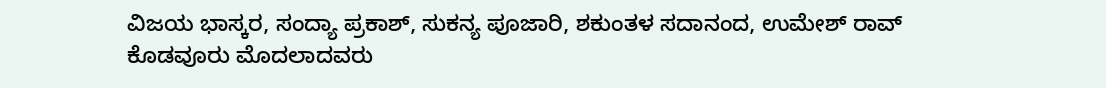ವಿಜಯ ಭಾಸ್ಕರ, ಸಂದ್ಯಾ ಪ್ರಕಾಶ್‌, ಸುಕನ್ಯ ಪೂಜಾರಿ, ಶಕುಂತಳ ಸದಾನಂದ, ಉಮೇಶ್‌ ರಾವ್‌ ಕೊಡವೂರು ಮೊದಲಾದವರು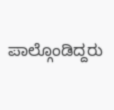ಪಾಲ್ಗೊಂಡಿದ್ದರು